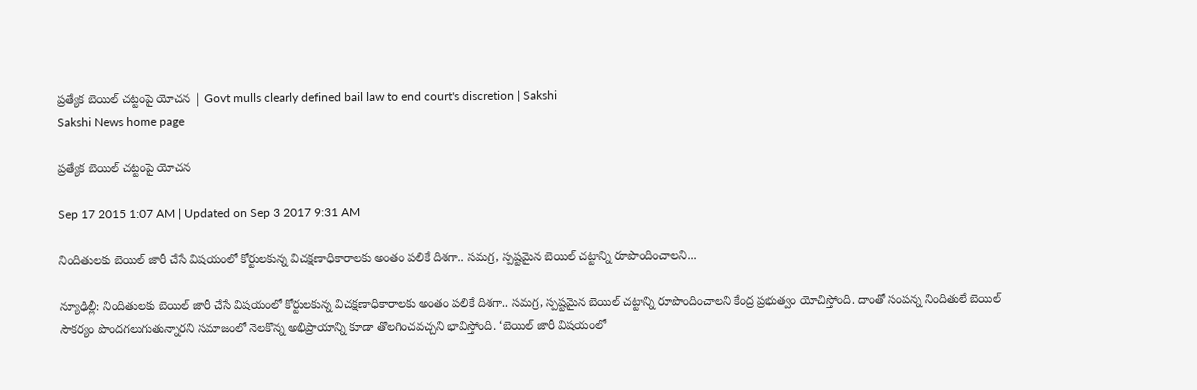ప్రత్యేక బెయిల్ చట్టంపై యోచన | Govt mulls clearly defined bail law to end court's discretion | Sakshi
Sakshi News home page

ప్రత్యేక బెయిల్ చట్టంపై యోచన

Sep 17 2015 1:07 AM | Updated on Sep 3 2017 9:31 AM

నిందితులకు బెయిల్ జారీ చేసే విషయంలో కోర్టులకున్న విచక్షణాధికారాలకు అంతం పలికే దిశగా.. సమగ్ర, స్పష్టమైన బెయిల్ చట్టాన్ని రూపొందించాలని...

న్యూఢిల్లీ: నిందితులకు బెయిల్ జారీ చేసే విషయంలో కోర్టులకున్న విచక్షణాధికారాలకు అంతం పలికే దిశగా.. సమగ్ర, స్పష్టమైన బెయిల్ చట్టాన్ని రూపొందించాలని కేంద్ర ప్రభుత్వం యోచిస్తోంది. దాంతో సంపన్న నిందితులే బెయిల్ సౌకర్యం పొందగలుగుతున్నారని సమాజంలో నెలకొన్న అభిప్రాయాన్ని కూడా తొలగించవచ్చని భావిస్తోంది. ‘బెయిల్ జారీ విషయంలో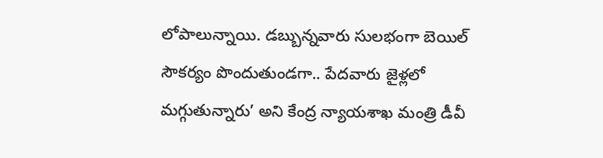లోపాలున్నాయి. డబ్బున్నవారు సులభంగా బెయిల్ సౌకర్యం పొందుతుండగా.. పేదవారు జైళ్లలో మగ్గుతున్నారు’ అని కేంద్ర న్యాయశాఖ మంత్రి డీవీ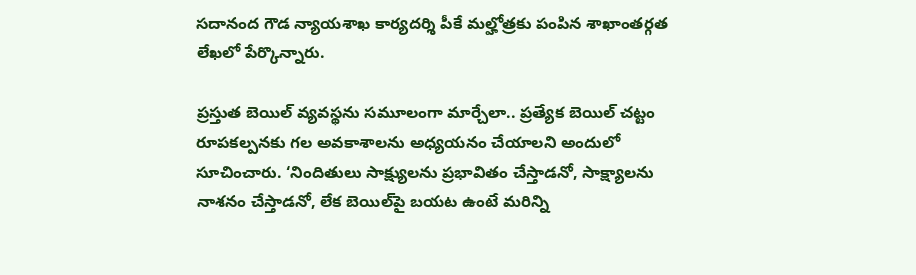సదానంద గౌడ న్యాయశాఖ కార్యదర్శి పీకే మల్హోత్రకు పంపిన శాఖాంతర్గత లేఖలో పేర్కొన్నారు.

ప్రస్తుత బెయిల్ వ్యవస్థను సమూలంగా మార్చేలా.. ప్రత్యేక బెయిల్ చట్టం రూపకల్పనకు గల అవకాశాలను అధ్యయనం చేయాలని అందులో సూచించారు. ‘నిందితులు సాక్ష్యులను ప్రభావితం చేస్తాడనో, సాక్ష్యాలను నాశనం చేస్తాడనో, లేక బెయిల్‌పై బయట ఉంటే మరిన్ని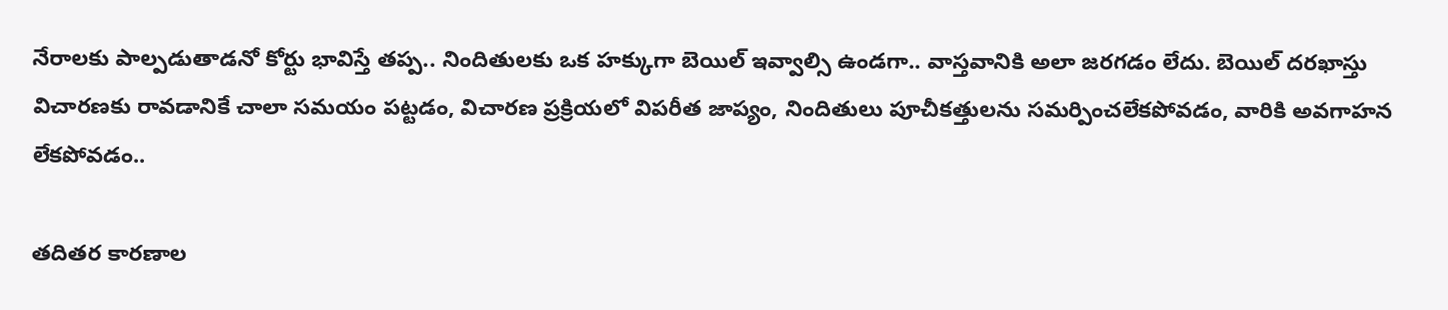నేరాలకు పాల్పడుతాడనో కోర్టు భావిస్తే తప్ప.. నిందితులకు ఒక హక్కుగా బెయిల్ ఇవ్వాల్సి ఉండగా.. వాస్తవానికి అలా జరగడం లేదు. బెయిల్ దరఖాస్తు విచారణకు రావడానికే చాలా సమయం పట్టడం, విచారణ ప్రక్రియలో విపరీత జాప్యం, నిందితులు పూచీకత్తులను సమర్పించలేకపోవడం, వారికి అవగాహన లేకపోవడం..

తదితర కారణాల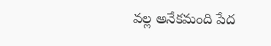వల్ల అనేకమంది పేద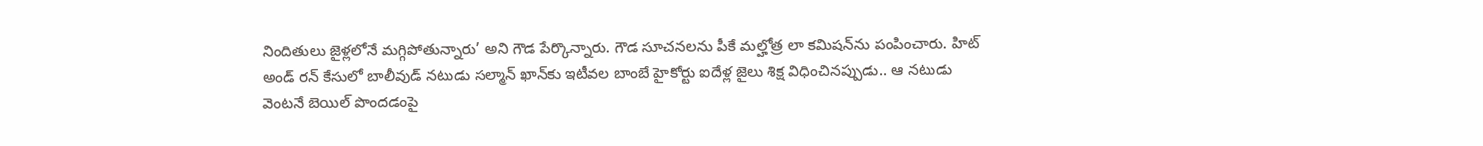నిందితులు జైళ్లలోనే మగ్గిపోతున్నారు’ అని గౌడ పేర్కొన్నారు. గౌడ సూచనలను పీకే మల్హోత్ర లా కమిషన్‌ను పంపించారు. హిట్ అండ్ రన్ కేసులో బాలీవుడ్ నటుడు సల్మాన్ ఖాన్‌కు ఇటీవల బాంబే హైకోర్టు ఐదేళ్ల జైలు శిక్ష విధించినప్పుడు.. ఆ నటుడు వెంటనే బెయిల్ పొందడంపై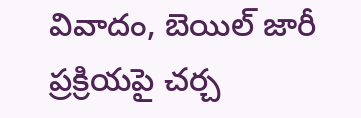వివాదం, బెయిల్ జారీ ప్రక్రియపై చర్చ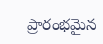ప్రారంభమైన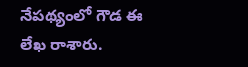నేపథ్యంలో గౌడ ఈ లేఖ రాశారు.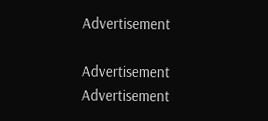Advertisement

Advertisement
Advertisement